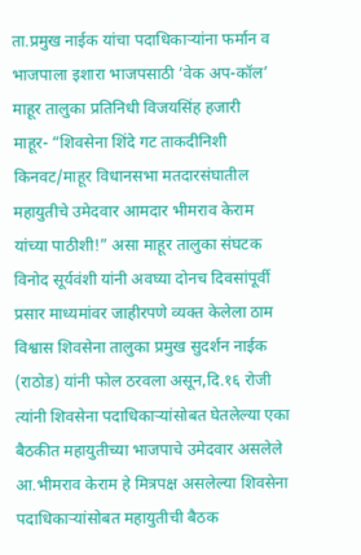ता.प्रमुख नाईक यांचा पदाधिकाऱ्यांना फर्मान व भाजपाला इशारा भाजपसाठी ‘वेक अप-कॉल’
माहूर तालुका प्रतिनिधी विजयसिंह हजारी
माहूर- “शिवसेना शिंदे गट ताकदीनिशी किनवट/माहूर विधानसभा मतदारसंघातील महायुतीचे उमेदवार आमदार भीमराव केराम यांच्या पाठीशी!” असा माहूर तालुका संघटक विनोद सूर्यवंशी यांनी अवघ्या दोनच दिवसांपूर्वी प्रसार माध्यमांवर जाहीरपणे व्यक्त केलेला ठाम विश्वास शिवसेना तालुका प्रमुख सुदर्शन नाईक (राठोड) यांनी फोल ठरवला असून,दि.१६ रोजी त्यांनी शिवसेना पदाधिकाऱ्यांसोबत घेतलेल्या एका बैठकीत महायुतीच्या भाजपाचे उमेदवार असलेले आ.भीमराव केराम हे मित्रपक्ष असलेल्या शिवसेना पदाधिकाऱ्यांसोबत महायुतीची बैठक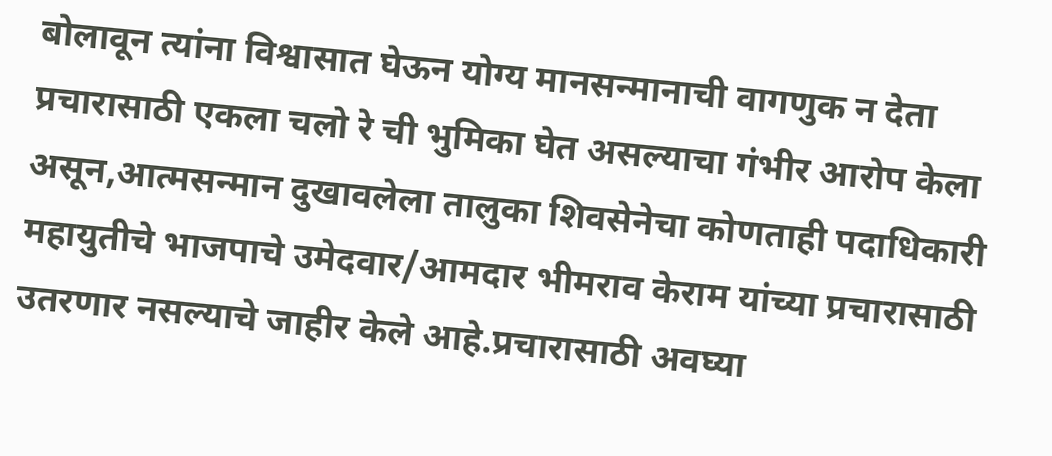बोलावून त्यांना विश्वासात घेऊन योग्य मानसन्मानाची वागणुक न देता प्रचारासाठी एकला चलो रे ची भुमिका घेत असल्याचा गंभीर आरोप केला असून,आत्मसन्मान दुखावलेला तालुका शिवसेनेचा कोणताही पदाधिकारी महायुतीचे भाजपाचे उमेदवार/आमदार भीमराव केराम यांच्या प्रचारासाठी उतरणार नसल्याचे जाहीर केले आहे.प्रचारासाठी अवघ्या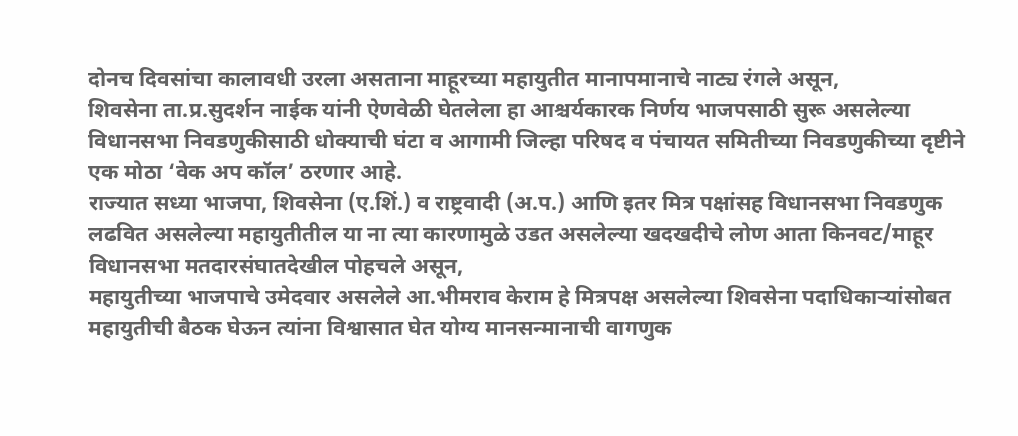दोनच दिवसांचा कालावधी उरला असताना माहूरच्या महायुतीत मानापमानाचे नाट्य रंगले असून,
शिवसेना ता.प्र.सुदर्शन नाईक यांनी ऐणवेळी घेतलेला हा आश्चर्यकारक निर्णय भाजपसाठी सुरू असलेल्या विधानसभा निवडणुकीसाठी धोक्याची घंटा व आगामी जिल्हा परिषद व पंचायत समितीच्या निवडणुकीच्या दृष्टीने एक मोठा ‘वेक अप कॉल’ ठरणार आहे.
राज्यात सध्या भाजपा, शिवसेना (ए.शिं.) व राष्ट्रवादी (अ.प.) आणि इतर मित्र पक्षांसह विधानसभा निवडणुक लढवित असलेल्या महायुतीतील या ना त्या कारणामुळे उडत असलेल्या खदखदीचे लोण आता किनवट/माहूर विधानसभा मतदारसंघातदेखील पोहचले असून,
महायुतीच्या भाजपाचे उमेदवार असलेले आ.भीमराव केराम हे मित्रपक्ष असलेल्या शिवसेना पदाधिकाऱ्यांसोबत महायुतीची बैठक घेऊन त्यांना विश्वासात घेत योग्य मानसन्मानाची वागणुक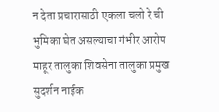न देता प्रचारासाठी एकला चलो रे ची भुमिका घेत असल्याचा गंभीर आरोप माहूर तालुका शिवसेना तालुका प्रमुख सुदर्शन नाईक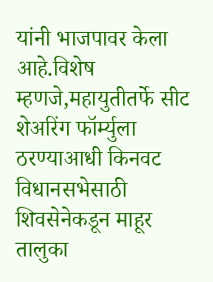यांनी भाजपावर केला आहे.विशेष म्हणजे,महायुतीतर्फे सीट शेअरिंग फॉर्म्युला ठरण्याआधी किनवट विधानसभेसाठी शिवसेनेकडून माहूर तालुका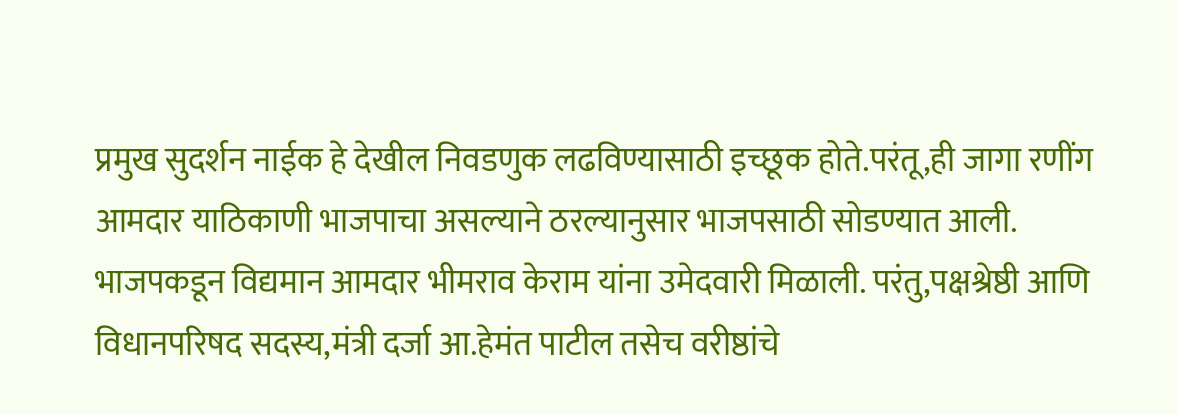प्रमुख सुदर्शन नाईक हे देखील निवडणुक लढविण्यासाठी इच्छूक होते.परंतू,ही जागा रणींग आमदार याठिकाणी भाजपाचा असल्याने ठरल्यानुसार भाजपसाठी सोडण्यात आली.
भाजपकडून विद्यमान आमदार भीमराव केराम यांना उमेदवारी मिळाली. परंतु,पक्षश्रेष्ठी आणि विधानपरिषद सदस्य,मंत्री दर्जा आ.हेमंत पाटील तसेच वरीष्ठांचे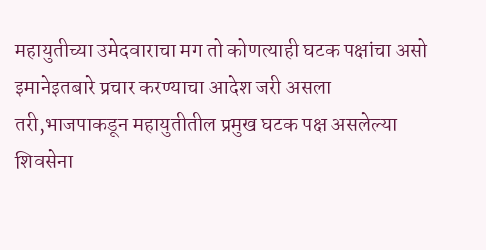महायुतीच्या उमेदवाराचा मग तो कोणत्याही घटक पक्षांचा असो इमानेइतबारे प्रचार करण्याचा आदेश जरी असला तरी,भाजपाकडून महायुतीतील प्रमुख घटक पक्ष असलेल्या शिवसेना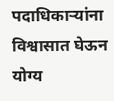पदाधिकाऱ्यांना विश्वासात घेऊन योग्य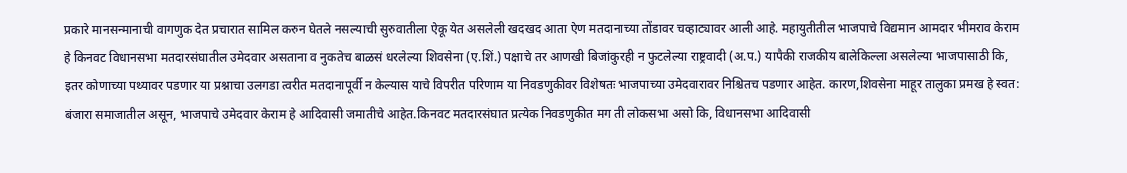प्रकारे मानसन्मानाची वागणुक देत प्रचारात सामिल करुन घेतले नसल्याची सुरुवातीला ऐकू येत असलेली खदखद आता ऐण मतदानाच्या तोंडावर चव्हाट्यावर आली आहे. महायुतीतील भाजपाचे विद्यमान आमदार भीमराव केराम हे किनवट विधानसभा मतदारसंघातील उमेदवार असताना व नुकतेच बाळसं धरलेल्या शिवसेना (ए.शिं.) पक्षाचे तर आणखी बिजांकुरही न फुटलेल्या राष्ट्रवादी (अ.प.) यापैकी राजकीय बालेकिल्ला असलेल्या भाजपासाठी कि, इतर कोणाच्या पथ्यावर पडणार या प्रश्नाचा उलगडा त्वरीत मतदानापूर्वी न केल्यास याचे विपरीत परिणाम या निवडणुकीवर विशेषतः भाजपाच्या उमेदवारावर निश्चितच पडणार आहेत. कारण,शिवसेना माहूर तालुका प्रमख हे स्वत: बंजारा समाजातील असून, भाजपाचे उमेदवार केराम हे आदिवासी जमातीचे आहेत.किनवट मतदारसंघात प्रत्येक निवडणुकीत मग ती लोकसभा असो कि, विधानसभा आदिवासी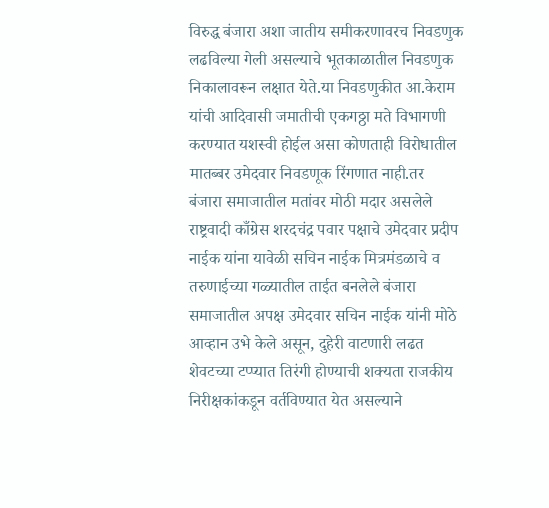विरुद्ध बंजारा अशा जातीय समीकरणावरच निवडणुक लढविल्या गेली असल्याचे भूतकाळातील निवडणुक निकालावरून लक्षात येते.या निवडणुकीत आ.केराम यांची आदिवासी जमातीची एकगठ्ठा मते विभागणी करण्यात यशस्वी होईल असा कोणताही विरोधातील मातब्बर उमेदवार निवडणूक रिंगणात नाही.तर
बंजारा समाजातील मतांवर मोठी मदार असलेले राष्ट्रवादी काँग्रेस शरदचंद्र पवार पक्षाचे उमेदवार प्रदीप नाईक यांना यावेळी सचिन नाईक मित्रमंडळाचे व तरुणाईच्या गळ्यातील ताईत बनलेले बंजारा समाजातील अपक्ष उमेदवार सचिन नाईक यांनी मोठे आव्हान उभे केले असून, दुहेरी वाटणारी लढत शेवटच्या टप्प्यात तिरंगी होण्याची शक्यता राजकीय निरीक्षकांकडून वर्तविण्यात येत असल्याने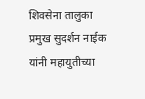शिवसेना तालुका प्रमुख सुदर्शन नाईक यांनी महायुतीच्या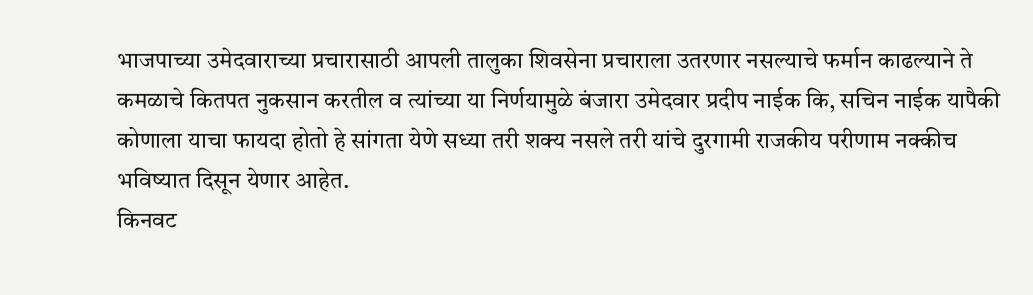भाजपाच्या उमेदवाराच्या प्रचारासाठी आपली तालुका शिवसेना प्रचाराला उतरणार नसल्याचे फर्मान काढल्याने ते कमळाचे कितपत नुकसान करतील व त्यांच्या या निर्णयामुळे बंजारा उमेदवार प्रदीप नाईक कि, सचिन नाईक यापैकी कोणाला याचा फायदा होतो हे सांगता येणे सध्या तरी शक्य नसले तरी यांचे दुरगामी राजकीय परीणाम नक्कीच भविष्यात दिसून येणार आहेत.
किनवट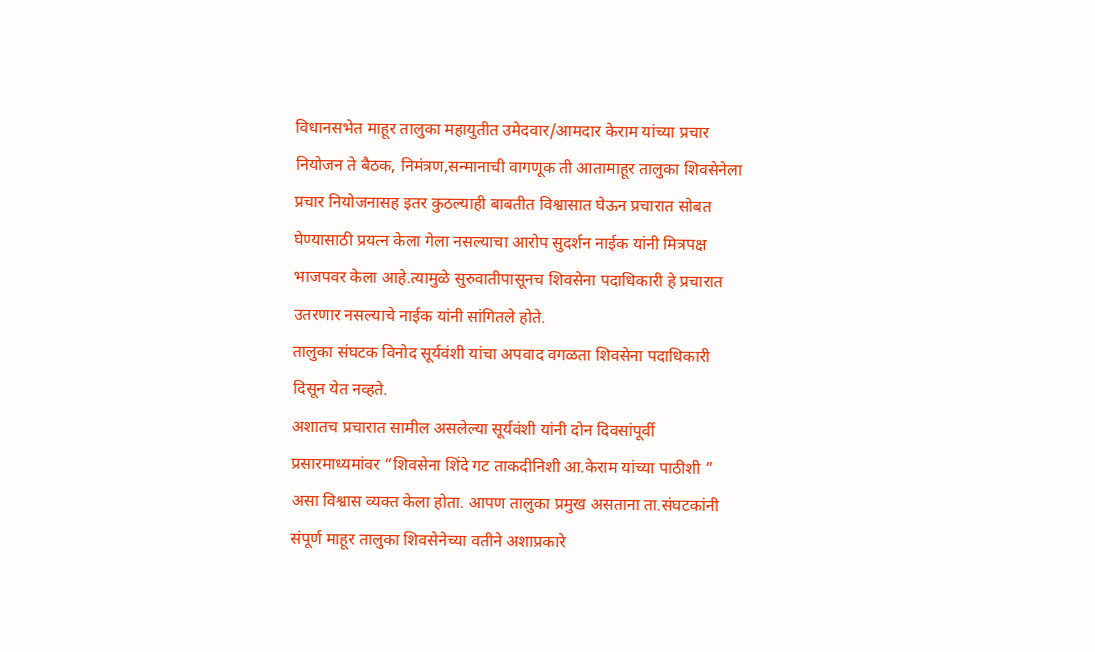विधानसभेत माहूर तालुका महायुतीत उमेदवार/आमदार केराम यांच्या प्रचार नियोजन ते बैठक, निमंत्रण,सन्मानाची वागणूक ती आतामाहूर तालुका शिवसेनेला प्रचार नियोजनासह इतर कुठल्याही बाबतीत विश्वासात घेऊन प्रचारात सोबत घेण्यासाठी प्रयत्न केला गेला नसल्याचा आरोप सुदर्शन नाईक यांनी मित्रपक्ष भाजपवर केला आहे.त्यामुळे सुरुवातीपासूनच शिवसेना पदाधिकारी हे प्रचारात उतरणार नसल्याचे नाईक यांनी सांगितले होते.
तालुका संघटक विनोद सूर्यवंशी यांचा अपवाद वगळता शिवसेना पदाधिकारी दिसून येत नव्हते.
अशातच प्रचारात सामील असलेल्या सूर्यवंशी यांनी दोन दिवसांपूर्वी प्रसारमाध्यमांवर “शिवसेना शिंदे गट ताकदीनिशी आ.केराम यांच्या पाठीशी ” असा विश्वास व्यक्त केला होता. आपण तालुका प्रमुख असताना ता.संघटकांनी संपूर्ण माहूर तालुका शिवसेनेच्या वतीने अशाप्रकारे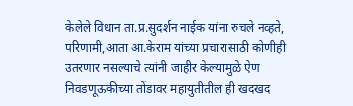केलेले विधान ता.प्र.सुदर्शन नाईक यांना रुचले नव्हते, परिणामी,आता आ.केराम यांच्या प्रचारासाठी कोणीही उतरणार नसल्याचे त्यांनी जाहीर केल्यामुळे ऐण निवडणूऊकीच्या तोंडावर महायुतीतील ही खदखद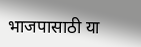भाजपासाठी या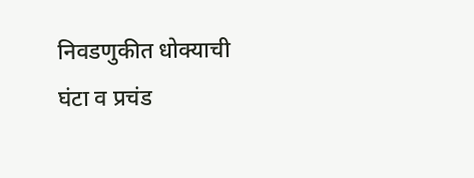निवडणुकीत धोक्याची घंटा व प्रचंड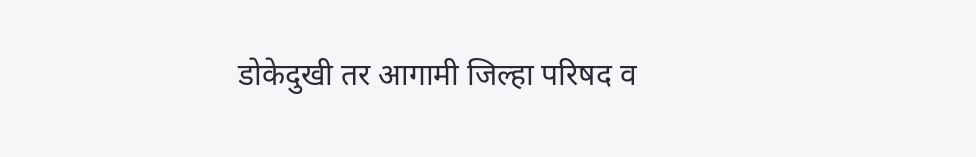डोकेदुखी तर आगामी जिल्हा परिषद व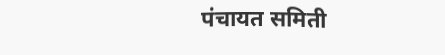पंचायत समिती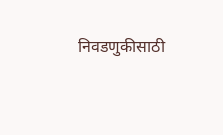निवडणुकीसाठी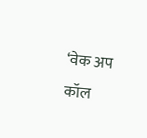‘वेक अप कॉल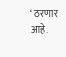‘ ठरणार आहे.